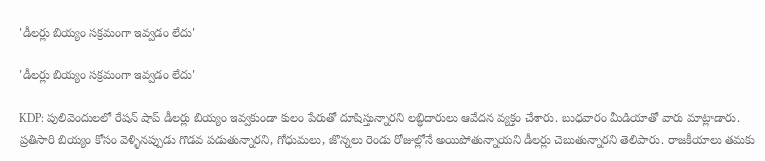'డీలర్లు బియ్యం సక్రమంగా ఇవ్వడం లేదు'

'డీలర్లు బియ్యం సక్రమంగా ఇవ్వడం లేదు'

KDP: పులివెందులలో రేషన్ షాప్ డీలర్లు బియ్యం ఇవ్వకుండా కులం పేరుతో దూషిస్తున్నారని లబ్ధిదారులు ఆవేదన వ్యక్తం చేశారు. బుధవారం మీడియాతో వారు మాట్లాడారు. ప్రతిసారి బియ్యం కోసం వెళ్ళినప్పుడు గొడవ పడుతున్నారని, గోధుమలు, జొన్నలు రెండు రోజుల్లోనే అయిపోతున్నాయని డీలర్లు చెబుతున్నారని తెలిపారు. రాజకీయాలు తమకు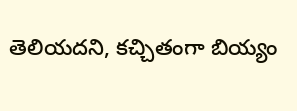తెలియదని, కచ్చితంగా బియ్యం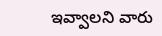ఇవ్వాలని వారు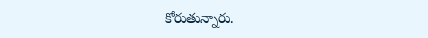కోరుతున్నారు.